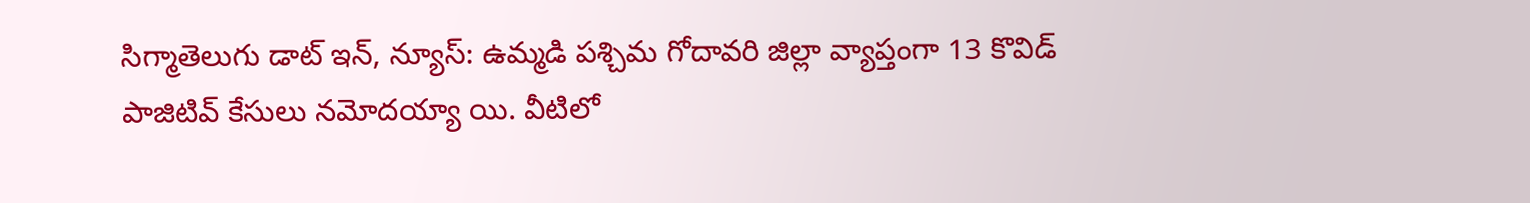సిగ్మాతెలుగు డాట్ ఇన్, న్యూస్: ఉమ్మడి పశ్చిమ గోదావరి జిల్లా వ్యాప్తంగా 13 కొవిడ్‌ పాజిటివ్‌ కేసులు నమోదయ్యా యి. వీటిలో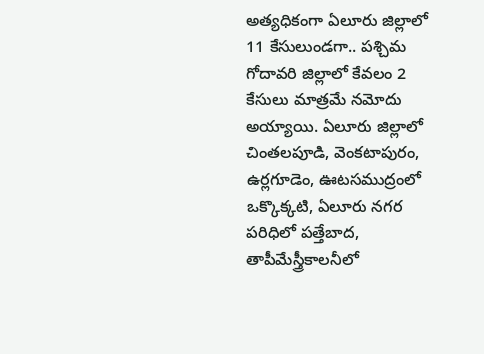అత్యధికంగా ఏలూరు జిల్లాలో 11 కేసులుండగా.. పశ్చిమ గోదావరి జిల్లాలో కేవలం 2 కేసులు మాత్రమే నమోదు అయ్యాయి. ఏలూరు జిల్లాలో చింతలపూడి, వెంకటాపురం, ఉర్లగూడెం, ఊటసముద్రంలో ఒక్కొక్కటి, ఏలూరు నగర పరిధిలో పత్తేబాద, తాపీమేస్త్రీకాలనీలో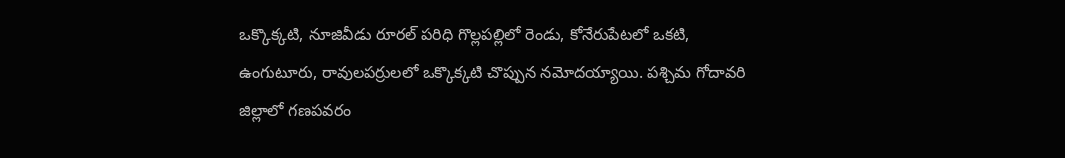ఒక్కొక్కటి, నూజివీడు రూరల్‌ పరిధి గొల్లపల్లిలో రెండు, కోనేరుపేటలో ఒకటి, ఉంగుటూరు, రావులపర్రులలో ఒక్కొక్కటి చొప్పున నమోదయ్యాయి. పశ్చిమ గోదావరి జిల్లాలో గణపవరం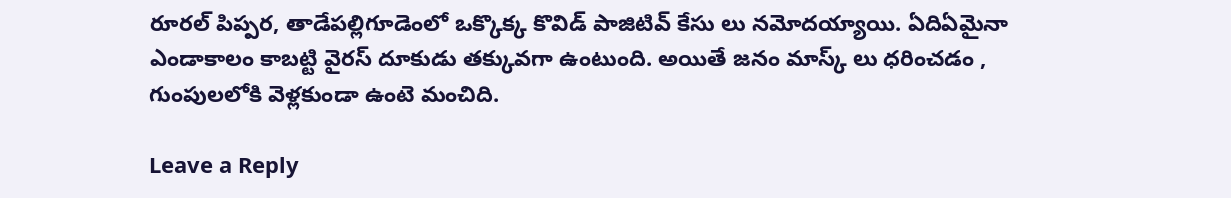రూరల్‌ పిప్పర, తాడేపల్లిగూడెంలో ఒక్కొక్క కొవిడ్‌ పాజిటివ్ కేసు లు నమోదయ్యాయి. ఏదిఏమైనా ఎండాకాలం కాబట్టి వైరస్ దూకుడు తక్కువగా ఉంటుంది. అయితే జనం మాస్క్ లు ధరించడం , గుంపులలోకి వెళ్లకుండా ఉంటె మంచిది.

Leave a Reply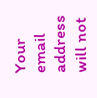Your email address will not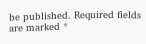be published. Required fields are marked *